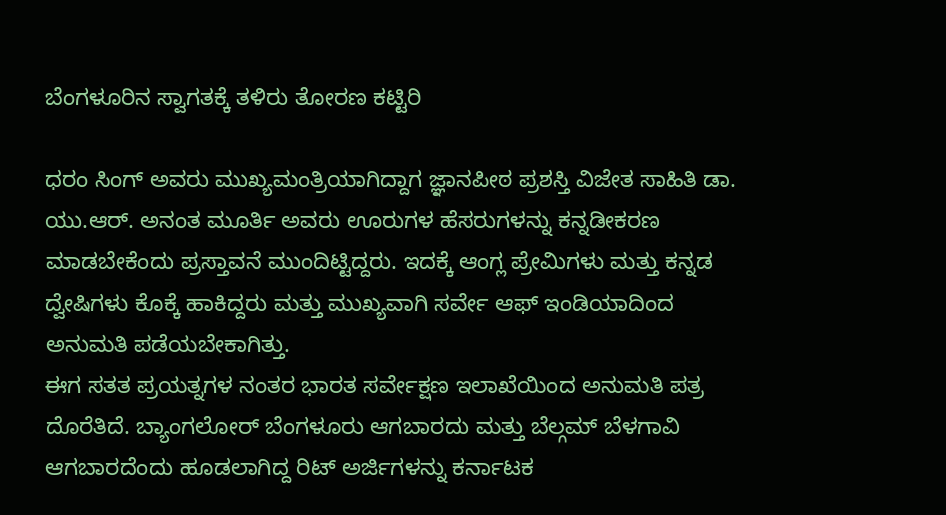ಬೆಂಗಳೂರಿನ ಸ್ವಾಗತಕ್ಕೆ ತಳಿರು ತೋರಣ ಕಟ್ಟಿರಿ

ಧರಂ ಸಿಂಗ್ ಅವರು ಮುಖ್ಯಮಂತ್ರಿಯಾಗಿದ್ದಾಗ ಜ್ಞಾನಪೀಠ ಪ್ರಶಸ್ತಿ ವಿಜೇತ ಸಾಹಿತಿ ಡಾ. ಯು.ಆರ್. ಅನಂತ ಮೂರ್ತಿ ಅವರು ಊರುಗಳ ಹೆಸರುಗಳನ್ನು ಕನ್ನಡೀಕರಣ ಮಾಡಬೇಕೆಂದು ಪ್ರಸ್ತಾವನೆ ಮುಂದಿಟ್ಟಿದ್ದರು. ಇದಕ್ಕೆ ಆಂಗ್ಲ ಪ್ರೇಮಿಗಳು ಮತ್ತು ಕನ್ನಡ ದ್ವೇಷಿಗಳು ಕೊಕ್ಕೆ ಹಾಕಿದ್ದರು ಮತ್ತು ಮುಖ್ಯವಾಗಿ ಸರ್ವೇ ಆಫ್ ಇಂಡಿಯಾದಿಂದ ಅನುಮತಿ ಪಡೆಯಬೇಕಾಗಿತ್ತು.
ಈಗ ಸತತ ಪ್ರಯತ್ನಗಳ ನಂತರ ಭಾರತ ಸರ್ವೇಕ್ಷಣ ಇಲಾಖೆಯಿಂದ ಅನುಮತಿ ಪತ್ರ ದೊರೆತಿದೆ. ಬ್ಯಾಂಗಲೋರ್ ಬೆಂಗಳೂರು ಆಗಬಾರದು ಮತ್ತು ಬೆಲ್ಗಮ್ ಬೆಳಗಾವಿ ಆಗಬಾರದೆಂದು ಹೂಡಲಾಗಿದ್ದ ರಿಟ್ ಅರ್ಜಿಗಳನ್ನು ಕರ್ನಾಟಕ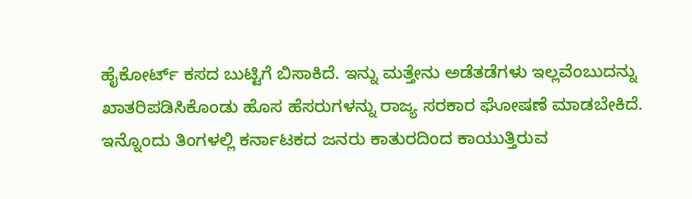ಹೈಕೋರ್ಟ್ ಕಸದ ಬುಟ್ಟಿಗೆ ಬಿಸಾಕಿದೆ. ಇನ್ನು ಮತ್ತೇನು ಅಡೆತಡೆಗಳು ಇಲ್ಲವೆಂಬುದನ್ನು ಖಾತರಿಪಡಿಸಿಕೊಂಡು ಹೊಸ ಹೆಸರುಗಳನ್ನು ರಾಜ್ಯ ಸರಕಾರ ಘೋಷಣೆ ಮಾಡಬೇಕಿದೆ.
ಇನ್ನೊಂದು ತಿಂಗಳಲ್ಲಿ ಕರ್ನಾಟಕದ ಜನರು ಕಾತುರದಿಂದ ಕಾಯುತ್ತಿರುವ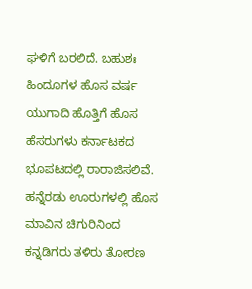ಘಳಿಗೆ ಬರಲಿದೆ. ಬಹುಶಃ ಹಿಂದೂಗಳ ಹೊಸ ವರ್ಷ ಯುಗಾದಿ ಹೊತ್ತಿಗೆ ಹೊಸ ಹೆಸರುಗಳು ಕರ್ನಾಟಕದ ಭೂಪಟದಲ್ಲಿ ರಾರಾಜಿಸಲಿವೆ. ಹನ್ನೆರಡು ಊರುಗಳಲ್ಲಿ ಹೊಸ ಮಾವಿನ ಚಿಗುರಿನಿಂದ ಕನ್ನಡಿಗರು ತಳಿರು ತೋರಣ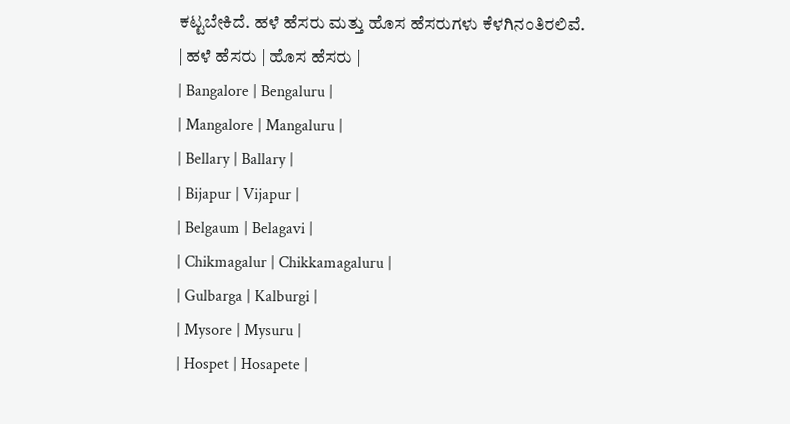ಕಟ್ಟಬೇಕಿದೆ. ಹಳೆ ಹೆಸರು ಮತ್ತು ಹೊಸ ಹೆಸರುಗಳು ಕೆಳಗಿನಂತಿರಲಿವೆ.
| ಹಳೆ ಹೆಸರು | ಹೊಸ ಹೆಸರು |
| Bangalore | Bengaluru |
| Mangalore | Mangaluru |
| Bellary | Ballary |
| Bijapur | Vijapur |
| Belgaum | Belagavi |
| Chikmagalur | Chikkamagaluru |
| Gulbarga | Kalburgi |
| Mysore | Mysuru |
| Hospet | Hosapete |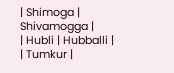| Shimoga | Shivamogga |
| Hubli | Hubballi |
| Tumkur |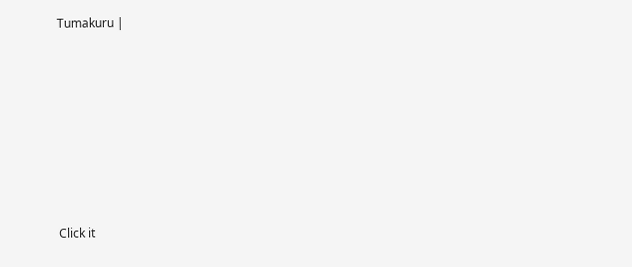Tumakuru |












Click it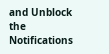and Unblock the Notifications